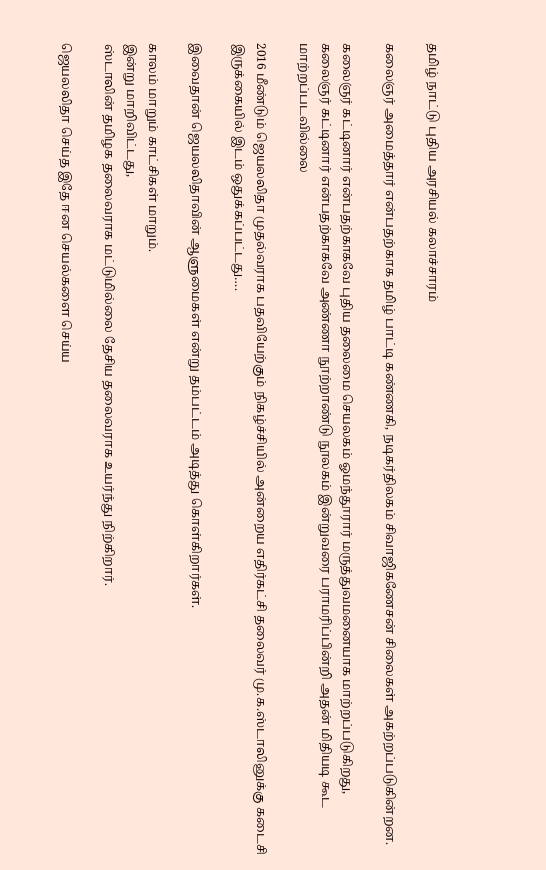தமிழ் நாட்டு புதிய அரசியல் கலாச்சாரம்

கலைஞர் அமைத்தார் என்பதற்காக தமிழ் பாட்டி கண்ணகி, நடிகர்திலகம் சிவாஜிகணேசன் சிலைகள் அகற்றப்படுகின்றன.

கலைஞர் கட்டினார் என்பதற்காகவே புதிய தலைமை செயலகம் ஓமந்தூரார் மருத்துவமனையாக மாற்றப்படுகிறது,
கலைஞர் கட்டினார் என்பதற்காகவே அண்ணா நூற்றாண்டு நூலகம் இன்றுவரை பராமரிப்பின்றி அதன் மிதியடி கூட மாற்றப்படவில்லை

2016 மீண்டும் ஜெயலலிதா முதல்வராக பதவியேற்கும் நிகழ்ச்சியில் அன்றைய எதிர்கட்சி தலைவர் மு.க.ஸ்டாலினுக்கு கடைசி இருக்கையில் இடம் ஒதுக்கப்பட்டது….

இவைதான் ஜெயலலிதாவின் ஆளுமைகள் என்று தம்பட்டம் அடித்து கொள்கிறார்கள்.

காலம் மாறும் காட்சிகள் மாறும்.
இன்று மாறிவிட்டது,
ஸ்டாலின் தமிழக தலைவராக மட்டுமில்லை தேசிய தலைவராக உயர்ந்து நிற்கிறார்.

ஜெயலலிதா செய்த இதே ஈன செயல்களை செய்ய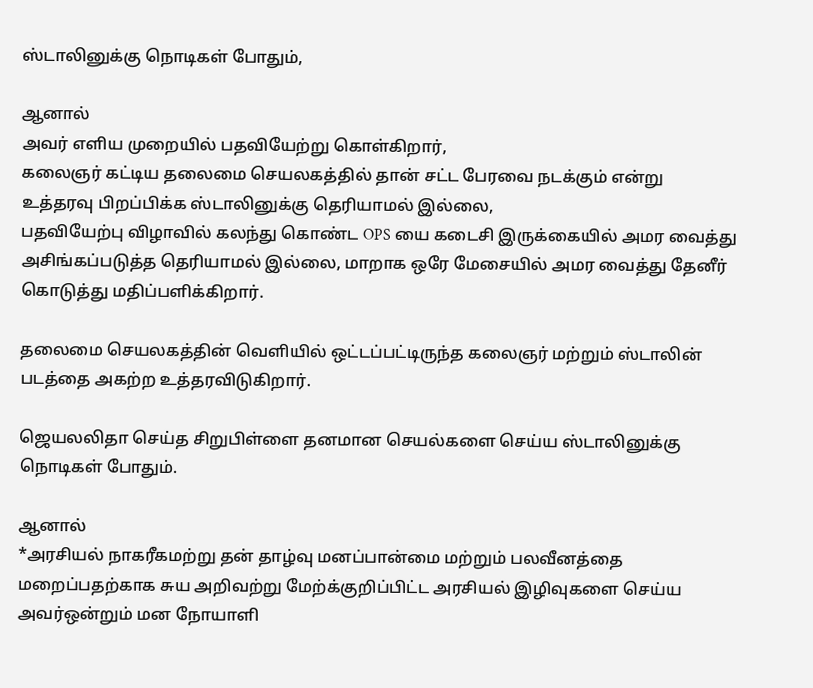ஸ்டாலினுக்கு நொடிகள் போதும்,

ஆனால்
அவர் எளிய முறையில் பதவியேற்று கொள்கிறார்,
கலைஞர் கட்டிய தலைமை செயலகத்தில் தான் சட்ட பேரவை நடக்கும் என்று உத்தரவு பிறப்பிக்க ஸ்டாலினுக்கு தெரியாமல் இல்லை,
பதவியேற்பு விழாவில் கலந்து கொண்ட OPS யை கடைசி இருக்கையில் அமர வைத்து அசிங்கப்படுத்த தெரியாமல் இல்லை, மாறாக ஒரே மேசையில் அமர வைத்து தேனீர் கொடுத்து மதிப்பளிக்கிறார்.

தலைமை செயலகத்தின் வெளியில் ஒட்டப்பட்டிருந்த கலைஞர் மற்றும் ஸ்டாலின் படத்தை அகற்ற உத்தரவிடுகிறார்.

ஜெயலலிதா செய்த சிறுபிள்ளை தனமான செயல்களை செய்ய ஸ்டாலினுக்கு நொடிகள் போதும்.

ஆனால்
*அரசியல் நாகரீகமற்று தன் தாழ்வு மனப்பான்மை மற்றும் பலவீனத்தை மறைப்பதற்காக சுய அறிவற்று மேற்க்குறிப்பிட்ட அரசியல் இழிவுகளை செய்ய அவர்ஒன்றும் மன நோயாளி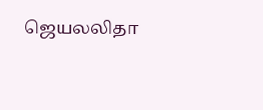ஜெயலலிதா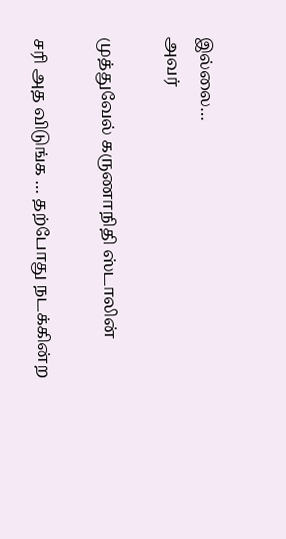இல்லை…
அவர்

முத்துவேல் கருணாநிதி ஸ்டாலின்

சரி அத விடுங்க … தற்போது நடக்கின்ற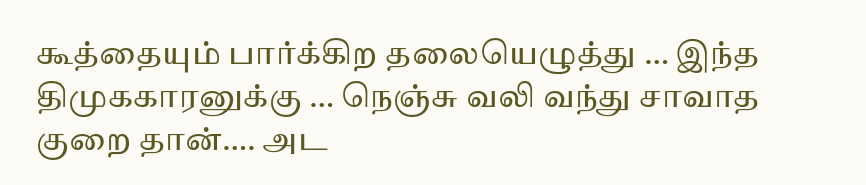கூத்தையும் பார்க்கிற தலையெழுத்து … இந்த திமுககாரனுக்கு … நெஞ்சு வலி வந்து சாவாத குறை தான்…. அட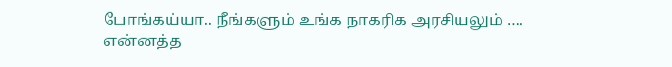போங்கய்யா.. நீங்களும் உங்க நாகரிக அரசியலும் ….
என்னத்த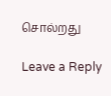சொல்றது

Leave a Reply